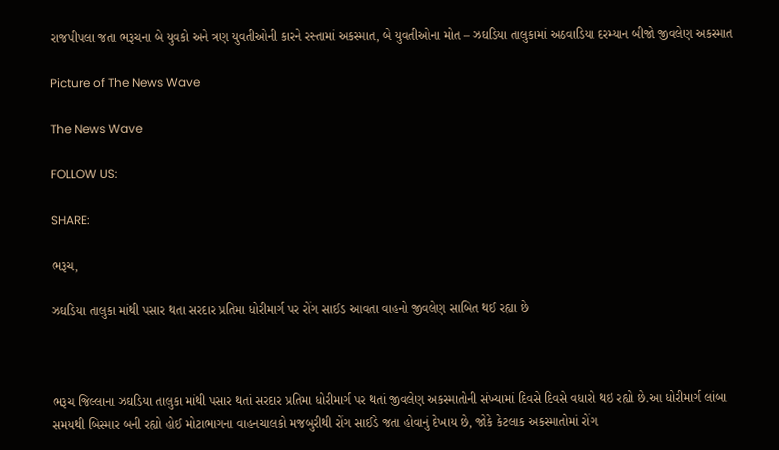રાજપીપલા જતા ભરૂચના બે યુવકો અને ત્રણ યુવતીઓની કારને રસ્તામાં અકસ્માત, બે યુવતીઓના મોત – ઝઘડિયા તાલુકામાં અઠવાડિયા દરમ્યાન બીજો જીવલેણ અકસ્માત

Picture of The News Wave

The News Wave

FOLLOW US:

SHARE:

ભરૂચ,

ઝઘડિયા તાલુકા માંથી પસાર થતા સરદાર પ્રતિમા ધોરીમાર્ગ પર રોંગ સાઈડ આવતા વાહનો જીવલેણ સાબિત થઈ રહ્યા છે



ભરૂચ જિલ્લાના ઝઘડિયા તાલુકા માંથી પસાર થતાં સરદાર પ્રતિમા ધોરીમાર્ગ પર થતાં જીવલેણ અકસ્માતોની સંખ્યામાં દિવસે દિવસે વધારો થઇ રહ્યો છે.આ ધોરીમાર્ગ લાંબા સમયથી બિસ્માર બની રહ્યો હોઈ મોટાભાગના વાહનચાલકો મજબુરીથી રોંગ સાઈડે જતા હોવાનું દેખાય છે, જોકે કેટલાક અકસ્માતોમાં રોંગ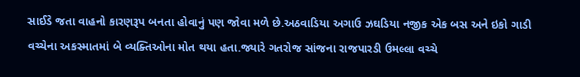સાઈડે જતા વાહનો કારણરૂપ બનતા હોવાનું પણ જોવા મળે છે.અઠવાડિયા અગાઉ ઝઘડિયા નજીક એક બસ અને ઇકો ગાડી વચ્ચેના અકસ્માતમાં બે વ્યક્તિઓના મોત થયા હતા.જ્યારે ગતરોજ સાંજના રાજપારડી ઉમલ્લા વચ્ચે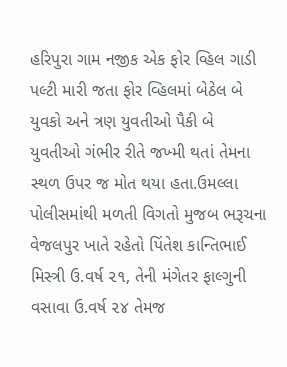હરિપુરા ગામ નજીક એક ફોર વ્હિલ ગાડી પલ્ટી મારી જતા ફોર વ્હિલમાં બેઠેલ બે યુવકો અને ત્રણ યુવતીઓ પૈકી બે યુવતીઓ ગંભીર રીતે જખ્મી થતાં તેમના સ્થળ ઉપર જ મોત થયા હતા.ઉમલ્લા પોલીસમાંથી મળતી વિગતો મુજબ ભરૂચના વેજલપુર ખાતે રહેતો પિંતેશ કાન્તિભાઈ મિસ્ત્રી ઉ.વર્ષ ૨૧, તેની મંગેતર ફાલ્ગુની વસાવા ઉ.વર્ષ ૨૪ તેમજ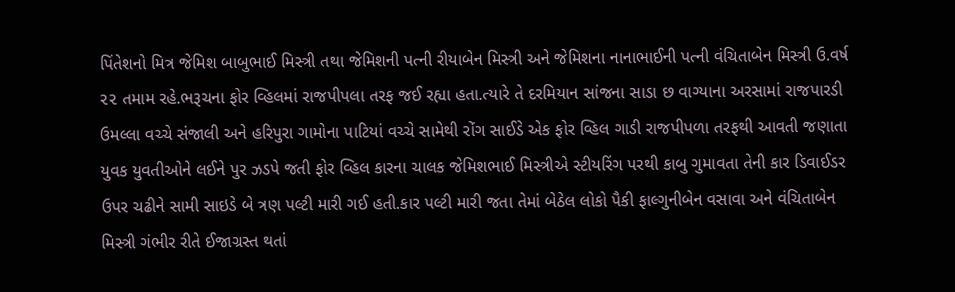પિંતેશનો મિત્ર જેમિશ બાબુભાઈ મિસ્ત્રી તથા જેમિશની પત્ની રીયાબેન મિસ્ત્રી અને જેમિશના નાનાભાઈની પત્ની વંચિતાબેન મિસ્ત્રી ઉ.વર્ષ ૨૨ તમામ રહે.ભરૂચના ફોર વ્હિલમાં રાજપીપલા તરફ જઈ રહ્યા હતા.ત્યારે તે દરમિયાન સાંજના સાડા છ વાગ્યાના અરસામાં રાજપારડી ઉમલ્લા વચ્ચે સંજાલી અને હરિપુરા ગામોના પાટિયાં વચ્ચે સામેથી રોંગ સાઈડે એક ફોર વ્હિલ ગાડી રાજપીપળા તરફથી આવતી જણાતા યુવક યુવતીઓને લઈને પુર ઝડપે જતી ફોર વ્હિલ કારના ચાલક જેમિશભાઈ મિસ્ત્રીએ સ્ટીયરિંગ પરથી કાબુ ગુમાવતા તેની કાર ડિવાઈડર ઉપર ચઢીને સામી સાઇડે બે ત્રણ પલ્ટી મારી ગઈ હતી.કાર પલ્ટી મારી જતા તેમાં બેઠેલ લોકો પૈકી ફાલ્ગુનીબેન વસાવા અને વંચિતાબેન મિસ્ત્રી ગંભીર રીતે ઈજાગ્રસ્ત થતાં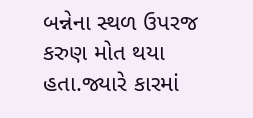બન્નેના સ્થળ ઉપરજ કરુણ મોત થયા હતા.જ્યારે કારમાં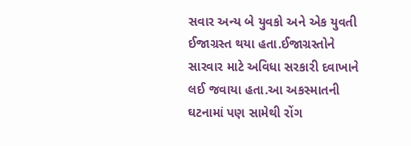સવાર અન્ય બે યુવકો અને એક યુવતી ઈજાગ્રસ્ત થયા હતા.ઈજાગ્રસ્તોને સારવાર માટે અવિધા સરકારી દવાખાને લઈ જવાયા હતા.આ અકસ્માતની ઘટનામાં પણ સામેથી રોંગ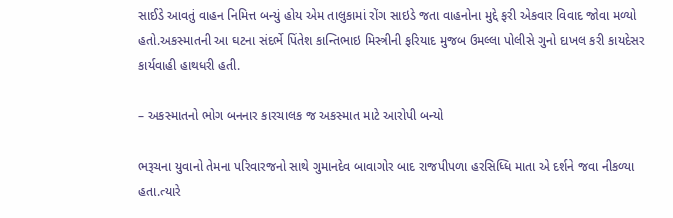સાઈડે આવતું વાહન નિમિત્ત બન્યું હોય એમ તાલુકામાં રોંગ સાઇડે જતા વાહનોના મુદ્દે ફરી એકવાર વિવાદ જોવા મળ્યો હતો.અકસ્માતની આ ઘટના સંદર્ભે પિંતેશ કાન્તિભાઇ મિસ્ત્રીની ફરિયાદ મુજબ ઉમલ્લા પોલીસે ગુનો દાખલ કરી કાયદેસર કાર્યવાહી હાથધરી હતી.

– અકસ્માતનો ભોગ બનનાર કારચાલક જ અકસ્માત માટે આરોપી બન્યો

ભરૂચના યુવાનો તેમના પરિવારજનો સાથે ગુમાનદેવ બાવાગોર બાદ રાજપીપળા હરસિધ્ધિ માતા એ દર્શને જવા નીકળ્યા હતા.ત્યારે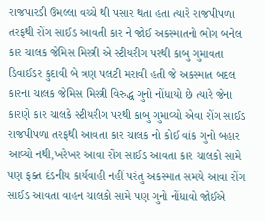રાજપારડી ઉમલ્લા વચ્ચે થી પસાર થતા હતા ત્યારે રાજપીપળા તરફથી રોંગ સાઈડ આવતી કાર ને જોઈ અકસ્માતનો ભોગ બનેલ કાર ચાલક‌ જેમિસ મિસ્ત્રી એ સ્ટીયરીગ પરથી કાબુ ગુમાવતા ડિવાઈડર કુદાવી બે ત્રણ પલટી મરાવી હતી જે અકસ્માત બદલ કારના ચાલક જેમિસ મિસ્ત્રી વિરુદ્ધ‌ ગુનો નોંધાયો છે ત્યારે જેના કારણે કાર ચાલકે સ્ટીયરીગ પરથી કાબુ ગુમાવ્યો એવા રોંગ સાઈડ રાજપીપળા તરફથી આવતા કાર ચાલક નો કોઈ વાંક ગુનો બહાર આવ્યો નથી,ખરેખર આવા રોંગ સાઈડ આવતા કાર ચાલકો સામે પણ ફક્ત દંડનીય કાર્યવાહી નહીં પરંતુ અકસ્માત સમયે આવા રોંગ સાઈડ આવતા વાહન ચાલકો સામે પણ ગુનો નોંધાવો જોઈએ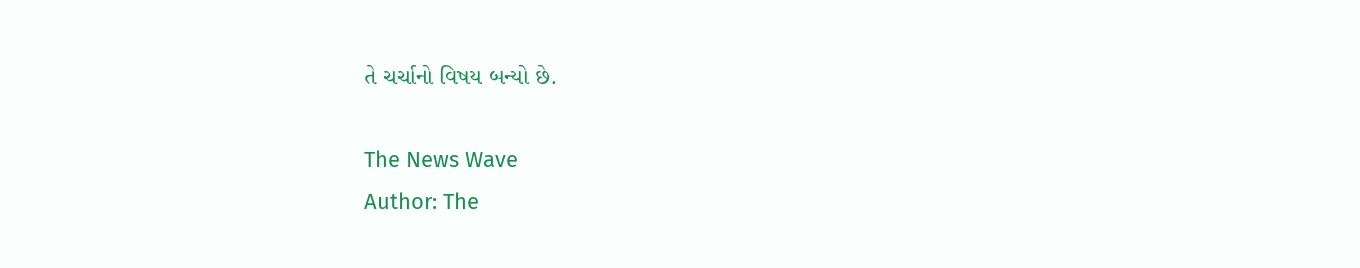તે ચર્ચાનો વિષય બન્યો છે.

The News Wave
Author: The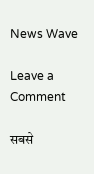News Wave

Leave a Comment

सबसे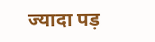ज्यादा पड़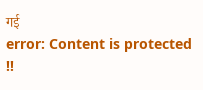गई
error: Content is protected !!